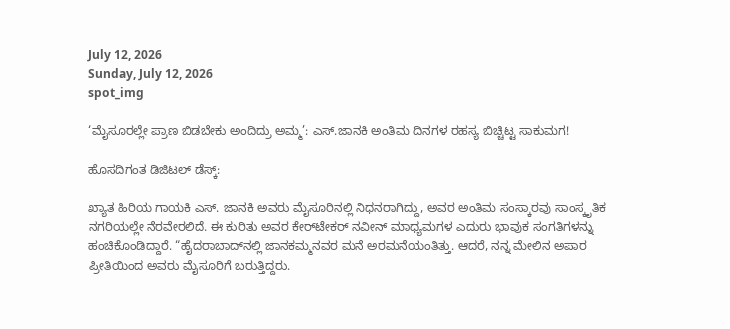July 12, 2026
Sunday, July 12, 2026
spot_img

‘ಮೈಸೂರಲ್ಲೇ ಪ್ರಾಣ ಬಿಡಬೇಕು ಅಂದಿದ್ರು ಅಮ್ಮ’: ಎಸ್.ಜಾನಕಿ ಅಂತಿಮ ದಿನಗಳ ರಹಸ್ಯ ಬಿಚ್ಚಿಟ್ಟ ಸಾಕುಮಗ!

ಹೊಸದಿಗಂತ ಡಿಜಿಟಲ್ ಡೆಸ್ಕ್:

ಖ್ಯಾತ ಹಿರಿಯ ಗಾಯಕಿ ಎಸ್. ಜಾನಕಿ ಅವರು ಮೈಸೂರಿನಲ್ಲಿ ನಿಧನರಾಗಿದ್ದು, ಅವರ ಅಂತಿಮ ಸಂಸ್ಕಾರವು ಸಾಂಸ್ಕೃತಿಕ ನಗರಿಯಲ್ಲೇ ನೆರವೇರಲಿದೆ. ಈ ಕುರಿತು ಅವರ ಕೇರ್‌ಟೇಕರ್ ನವೀನ್ ಮಾಧ್ಯಮಗಳ ಎದುರು ಭಾವುಕ ಸಂಗತಿಗಳನ್ನು ಹಂಚಿಕೊಂಡಿದ್ದಾರೆ. “ಹೈದರಾಬಾದ್‌ನಲ್ಲಿ ಜಾನಕಮ್ಮನವರ ಮನೆ ಅರಮನೆಯಂತಿತ್ತು. ಆದರೆ, ನನ್ನ ಮೇಲಿನ ಅಪಾರ ಪ್ರೀತಿಯಿಂದ ಅವರು ಮೈಸೂರಿಗೆ ಬರುತ್ತಿದ್ದರು.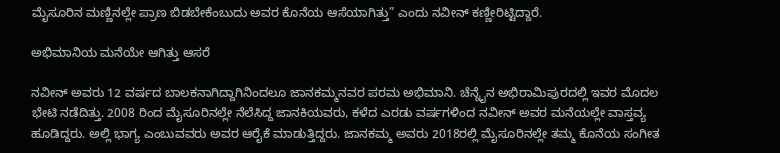ಮೈಸೂರಿನ ಮಣ್ಣಿನಲ್ಲೇ ಪ್ರಾಣ ಬಿಡಬೇಕೆಂಬುದು ಅವರ ಕೊನೆಯ ಆಸೆಯಾಗಿತ್ತು” ಎಂದು ನವೀನ್ ಕಣ್ಣೀರಿಟ್ಟಿದ್ದಾರೆ.

ಅಭಿಮಾನಿಯ ಮನೆಯೇ ಆಗಿತ್ತು ಆಸರೆ

ನವೀನ್ ಅವರು 12 ವರ್ಷದ ಬಾಲಕನಾಗಿದ್ದಾಗಿನಿಂದಲೂ ಜಾನಕಮ್ಮನವರ ಪರಮ ಅಭಿಮಾನಿ. ಚೆನ್ನೈನ ಅಭಿರಾಮಿಪುರದಲ್ಲಿ ಇವರ ಮೊದಲ ಭೇಟಿ ನಡೆದಿತ್ತು. 2008 ರಿಂದ ಮೈಸೂರಿನಲ್ಲೇ ನೆಲೆಸಿದ್ದ ಜಾನಕಿಯವರು, ಕಳೆದ ಎರಡು ವರ್ಷಗಳಿಂದ ನವೀನ್ ಅವರ ಮನೆಯಲ್ಲೇ ವಾಸ್ತವ್ಯ ಹೂಡಿದ್ದರು. ಅಲ್ಲಿ ಭಾಗ್ಯ ಎಂಬುವವರು ಅವರ ಆರೈಕೆ ಮಾಡುತ್ತಿದ್ದರು. ಜಾನಕಮ್ಮ ಅವರು 2018ರಲ್ಲಿ ಮೈಸೂರಿನಲ್ಲೇ ತಮ್ಮ ಕೊನೆಯ ಸಂಗೀತ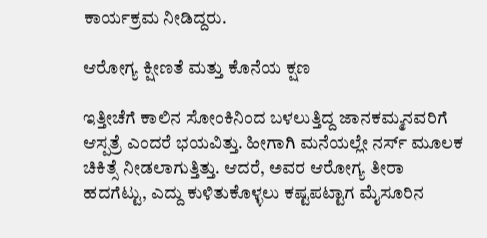ಕಾರ್ಯಕ್ರಮ ನೀಡಿದ್ದರು.

ಆರೋಗ್ಯ ಕ್ಷೀಣತೆ ಮತ್ತು ಕೊನೆಯ ಕ್ಷಣ

ಇತ್ತೀಚೆಗೆ ಕಾಲಿನ ಸೋಂಕಿನಿಂದ ಬಳಲುತ್ತಿದ್ದ ಜಾನಕಮ್ಮನವರಿಗೆ ಆಸ್ಪತ್ರೆ ಎಂದರೆ ಭಯವಿತ್ತು. ಹೀಗಾಗಿ ಮನೆಯಲ್ಲೇ ನರ್ಸ್ ಮೂಲಕ ಚಿಕಿತ್ಸೆ ನೀಡಲಾಗುತ್ತಿತ್ತು. ಆದರೆ, ಅವರ ಆರೋಗ್ಯ ತೀರಾ ಹದಗೆಟ್ಟು, ಎದ್ದು ಕುಳಿತುಕೊಳ್ಳಲು ಕಷ್ಟಪಟ್ಟಾಗ ಮೈಸೂರಿನ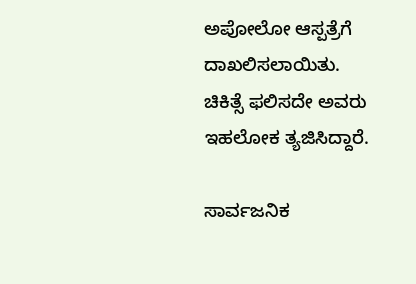ಅಪೋಲೋ ಆಸ್ಪತ್ರೆಗೆ ದಾಖಲಿಸಲಾಯಿತು. ಚಿಕಿತ್ಸೆ ಫಲಿಸದೇ ಅವರು ಇಹಲೋಕ ತ್ಯಜಿಸಿದ್ದಾರೆ.

ಸಾರ್ವಜನಿಕ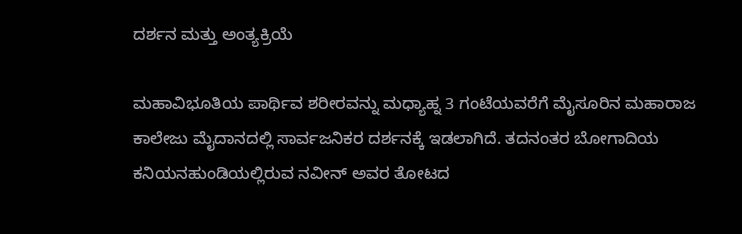ದರ್ಶನ ಮತ್ತು ಅಂತ್ಯಕ್ರಿಯೆ

ಮಹಾವಿಭೂತಿಯ ಪಾರ್ಥಿವ ಶರೀರವನ್ನು ಮಧ್ಯಾಹ್ನ 3 ಗಂಟೆಯವರೆಗೆ ಮೈಸೂರಿನ ಮಹಾರಾಜ ಕಾಲೇಜು ಮೈದಾನದಲ್ಲಿ ಸಾರ್ವಜನಿಕರ ದರ್ಶನಕ್ಕೆ ಇಡಲಾಗಿದೆ. ತದನಂತರ ಬೋಗಾದಿಯ ಕನಿಯನಹುಂಡಿಯಲ್ಲಿರುವ ನವೀನ್ ಅವರ ತೋಟದ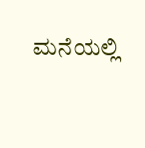ಮನೆಯಲ್ಲಿ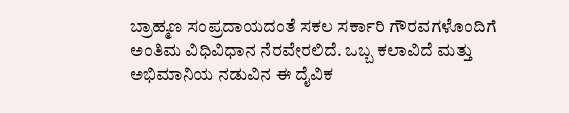ಬ್ರಾಹ್ಮಣ ಸಂಪ್ರದಾಯದಂತೆ ಸಕಲ ಸರ್ಕಾರಿ ಗೌರವಗಳೊಂದಿಗೆ ಅಂತಿಮ ವಿಧಿವಿಧಾನ ನೆರವೇರಲಿದೆ. ಒಬ್ಬ ಕಲಾವಿದೆ ಮತ್ತು ಅಭಿಮಾನಿಯ ನಡುವಿನ ಈ ದೈವಿಕ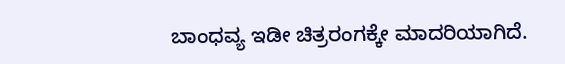ಬಾಂಧವ್ಯ ಇಡೀ ಚಿತ್ರರಂಗಕ್ಕೇ ಮಾದರಿಯಾಗಿದೆ.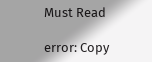Must Read

error: Copy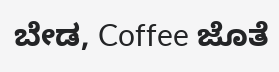ಬೇಡ, Coffee ಜೊತೆ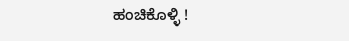ಹಂಚಿಕೊಳ್ಳಿ !